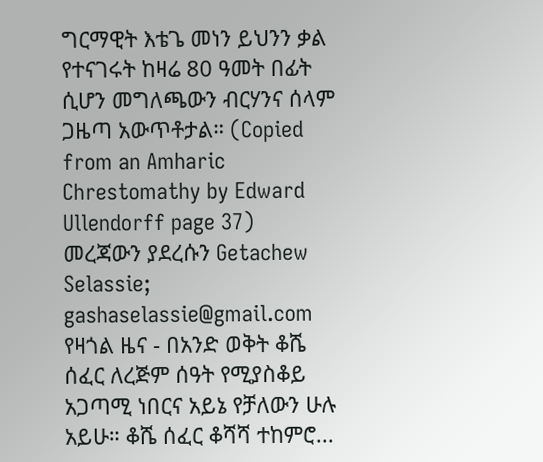ግርማዊት እቴጌ መነን ይህንን ቃል የተናገሩት ከዛሬ 80 ዓመት በፊት ሲሆን መግለጫውን ብርሃንና ሰላም ጋዜጣ አውጥቶታል። (Copied from an Amharic Chrestomathy by Edward Ullendorff page 37)
መረጃውን ያደረሱን Getachew Selassie; gashaselassie@gmail.com
የዛጎል ዜና - በአንድ ወቅት ቆሼ ሰፈር ለረጅም ሰዓት የሚያስቆይ አጋጣሚ ነበርና አይኔ የቻለውን ሁሉ አይሁ። ቆሼ ሰፈር ቆሻሻ ተከምሮ...